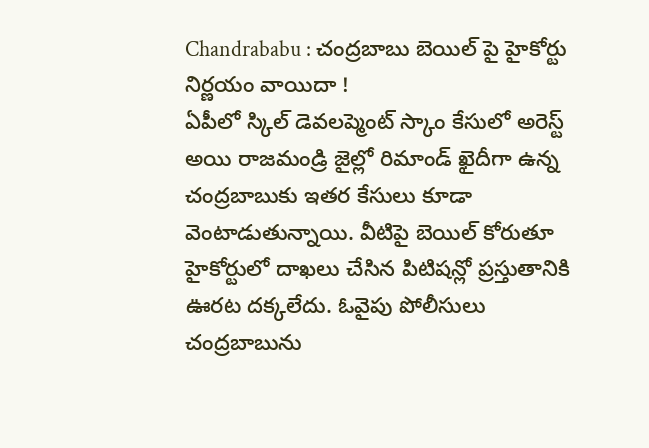Chandrababu : చంద్రబాబు బెయిల్ పై హైకోర్టు నిర్ణయం వాయిదా !
ఏపీలో స్కిల్ డెవలప్మెంట్ స్కాం కేసులో అరెస్ట్ అయి రాజమండ్రి జైల్లో రిమాండ్ ఖైదీగా ఉన్న చంద్రబాబుకు ఇతర కేసులు కూడా వెంటాడుతున్నాయి. వీటిపై బెయిల్ కోరుతూ హైకోర్టులో దాఖలు చేసిన పిటిషన్లో ప్రస్తుతానికి ఊరట దక్కలేదు. ఓవైపు పోలీసులు చంద్రబాబును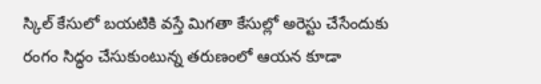స్కిల్ కేసులో బయటికి వస్తే మిగతా కేసుల్లో అరెస్టు చేసేందుకు రంగం సిద్ధం చేసుకుంటున్న తరుణంలో ఆయన కూడా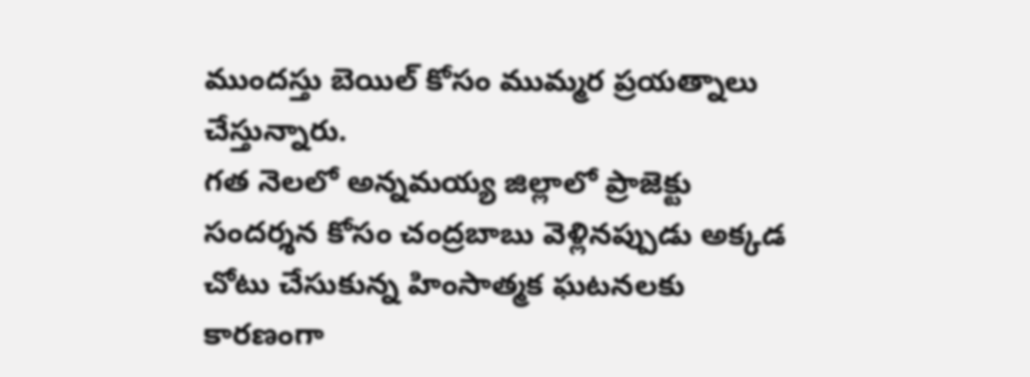ముందస్తు బెయిల్ కోసం ముమ్మర ప్రయత్నాలు చేస్తున్నారు.
గత నెలలో అన్నమయ్య జిల్లాలో ప్రాజెక్టు సందర్శన కోసం చంద్రబాబు వెళ్లినప్పుడు అక్కడ చోటు చేసుకున్న హింసాత్మక ఘటనలకు కారణంగా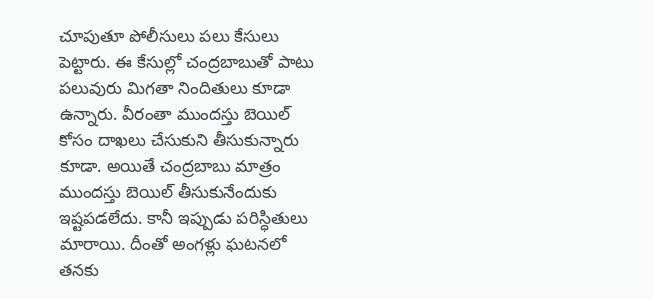చూపుతూ పోలీసులు పలు కేసులు పెట్టారు. ఈ కేసుల్లో చంద్రబాబుతో పాటు పలువురు మిగతా నిందితులు కూడా ఉన్నారు. వీరంతా ముందస్తు బెయిల్ కోసం దాఖలు చేసుకుని తీసుకున్నారు కూడా. అయితే చంద్రబాబు మాత్రం ముందస్తు బెయిల్ తీసుకునేందుకు ఇష్టపడలేదు. కానీ ఇప్పుడు పరిస్ధితులు మారాయి. దీంతో అంగళ్లు ఘటనలో తనకు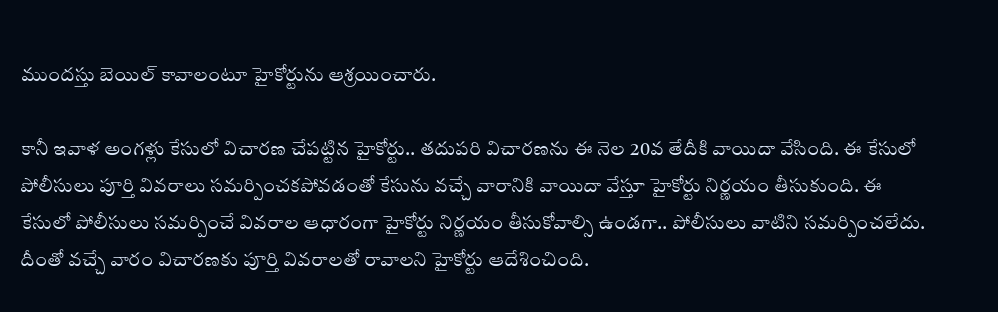ముందస్తు బెయిల్ కావాలంటూ హైకోర్టును ఆశ్రయించారు.

కానీ ఇవాళ అంగళ్లు కేసులో విచారణ చేపట్టిన హైకోర్టు.. తదుపరి విచారణను ఈ నెల 20వ తేదీకి వాయిదా వేసింది. ఈ కేసులో పోలీసులు పూర్తి వివరాలు సమర్పించకపోవడంతో కేసును వచ్చే వారానికి వాయిదా వేస్తూ హైకోర్టు నిర్ణయం తీసుకుంది. ఈ కేసులో పోలీసులు సమర్పించే వివరాల ఆధారంగా హైకోర్టు నిర్ణయం తీసుకోవాల్సి ఉండగా.. పోలీసులు వాటిని సమర్పించలేదు. దీంతో వచ్చే వారం విచారణకు పూర్తి వివరాలతో రావాలని హైకోర్టు ఆదేశించింది.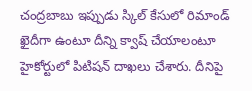చంద్రబాబు ఇప్పుడు స్కిల్ కేసులో రిమాండ్ ఖైదీగా ఉంటూ దీన్ని క్వాష్ చేయాలంటూ హైకోర్టులో పిటిషన్ దాఖలు చేశారు. దీనిపై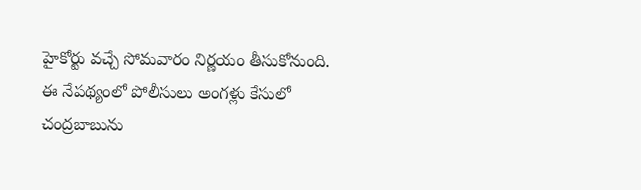హైకోర్టు వచ్చే సోమవారం నిర్ణయం తీసుకోనుంది. ఈ నేపథ్యంలో పోలీసులు అంగళ్లు కేసులో చంద్రబాబును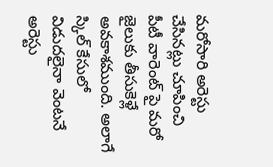మరోసారి అరెస్టు చేసినట్లు చూపించి పీటీ వారెంట్ పై మరో జైలుకు తీసుకెళ్లే అవకాశముంది. అలాగే స్కిల్ కేసులో విడుదలైనా వెంటనే అరెస్టు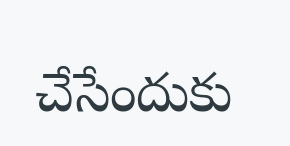చేసేందుకు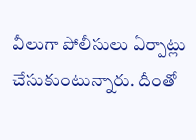వీలుగా పోలీసులు ఏర్పాట్లు చేసుకుంటున్నారు. దీంతో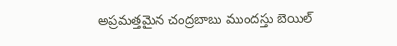అప్రమత్తమైన చంద్రబాబు ముందస్తు బెయిల్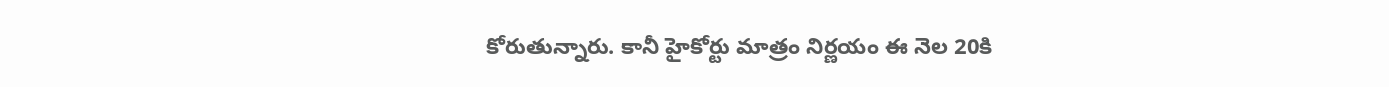కోరుతున్నారు. కానీ హైకోర్టు మాత్రం నిర్ణయం ఈ నెల 20కి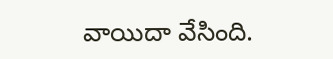వాయిదా వేసింది.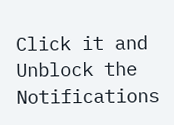Click it and Unblock the Notifications